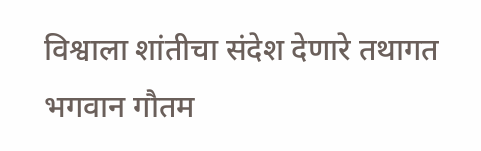विश्वाला शांतीचा संदेश देणारे तथागत भगवान गौतम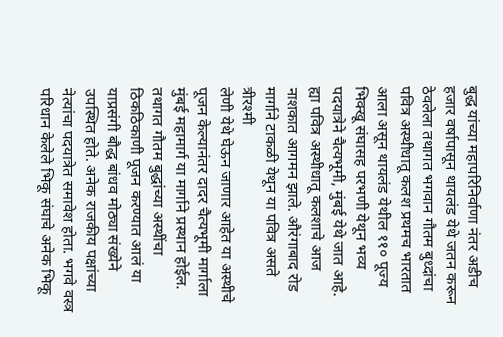बुद्ध यांच्या महापरिनिर्वाणा नंतर अडीच हजार वर्षापासून थायलंड येथे जतन करून ठेवलेला तथागत भगवान गौतम बुध्दांचा पवित्र अस्थीधातू कलश प्रथमच भारतात आला असून थायलंड येथील ११० पूज्य भिक्खू संघासह परभणी येथून भव्य पदयात्रेने चैत्यभूमी, मुंबई येथे जात आहे.
ह्या पवित्र अस्थीधातू कलशाचे आज नाशकात आगमन झाले. औरंगाबाद रोड मार्गाने टाकळी येथून या पवित्र असते त्रीरश्मी
लेणी येथे घेऊन जाणार आहेत या अस्थीचे पूजन केल्यानंतर दादर चैत्यभूमी मार्गाला मुंबई महामार्ग या मार्गाने प्रस्थान होईल. तथागत गौतम बुद्धांच्या अस्थींचा ठिकठिकाणी पूजन करण्यात आलं या याप्रसंगी बौद्ध बांधव मोठ्या संख्येने उपस्थित होते. अनेक राजकीय पक्षांच्या नेत्यांचा पदयात्रेत समावेश होता. भगवे वस्त्र परिधान केलेले भिकू संघाचे अनेक भिकू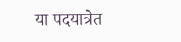या पदयात्रेत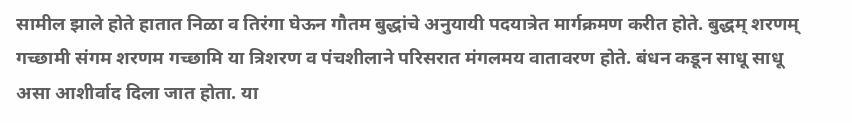सामील झाले होते हातात निळा व तिरंगा घेऊन गौतम बुद्धांचे अनुयायी पदयात्रेत मार्गक्रमण करीत होते. बुद्धम् शरणम् गच्छामी संगम शरणम गच्छामि या त्रिशरण व पंचशीलाने परिसरात मंगलमय वातावरण होते. बंधन कडून साधू साधू असा आशीर्वाद दिला जात होता. या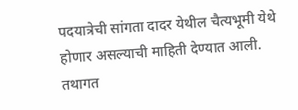पदयात्रेची सांगता दादर येथील चैत्यभूमी येथे होणार असल्याची माहिती देण्यात आली.
तथागत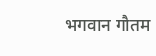भगवान गौतम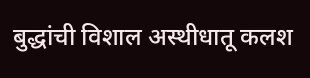बुद्धांची विशाल अस्थीधातू कलश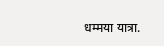धम्मया यात्रा.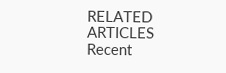RELATED ARTICLES
Recent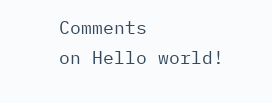Comments
on Hello world!